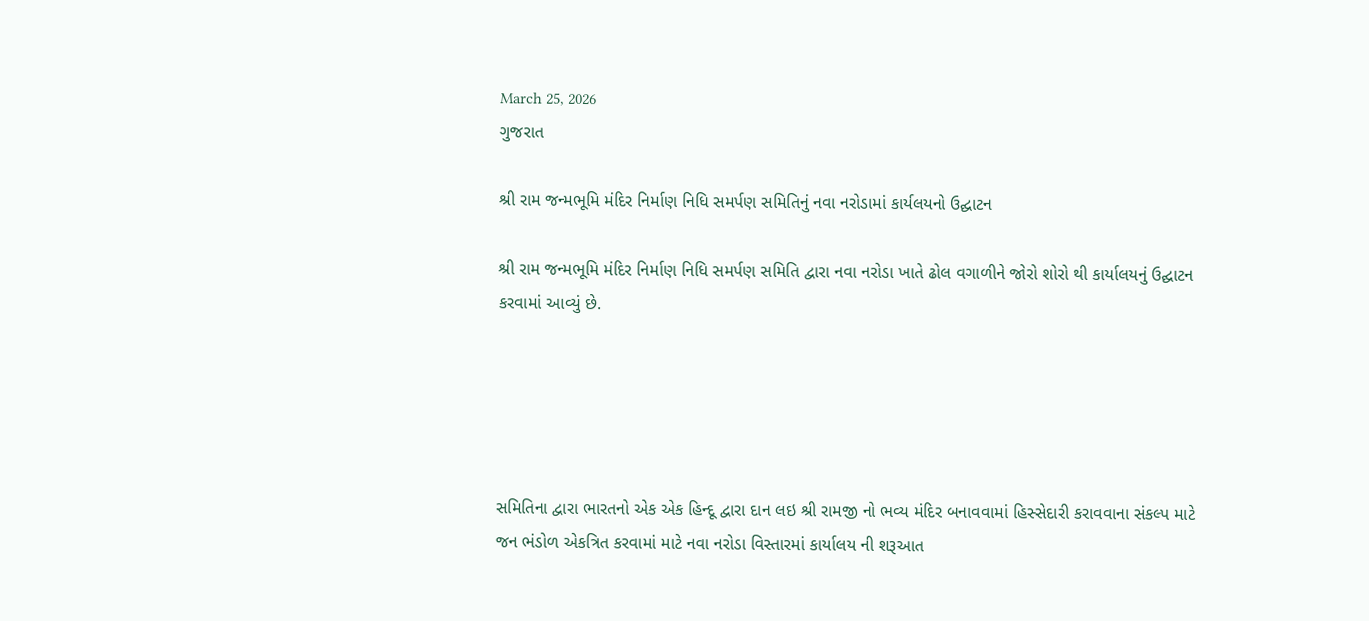March 25, 2026
ગુજરાત

શ્રી રામ જન્મભૂમિ મંદિર નિર્માણ નિધિ સમર્પણ સમિતિનું નવા નરોડામાં કાર્યલયનો ઉદ્ઘાટન

શ્રી રામ જન્મભૂમિ મંદિર નિર્માણ નિધિ સમર્પણ સમિતિ દ્વારા નવા નરોડા ખાતે ઢોલ વગાળીને જોરો શોરો થી કાર્યાલયનું ઉદ્ઘાટન કરવામાં આવ્યું છે.





સમિતિના દ્વારા ભારતનો એક એક હિન્દૂ દ્વારા દાન લઇ શ્રી રામજી નો ભવ્ય મંદિર બનાવવામાં હિસ્સેદારી કરાવવાના સંકલ્પ માટે જન ભંડોળ એકત્રિત કરવામાં માટે નવા નરોડા વિસ્તારમાં કાર્યાલય ની શરૂઆત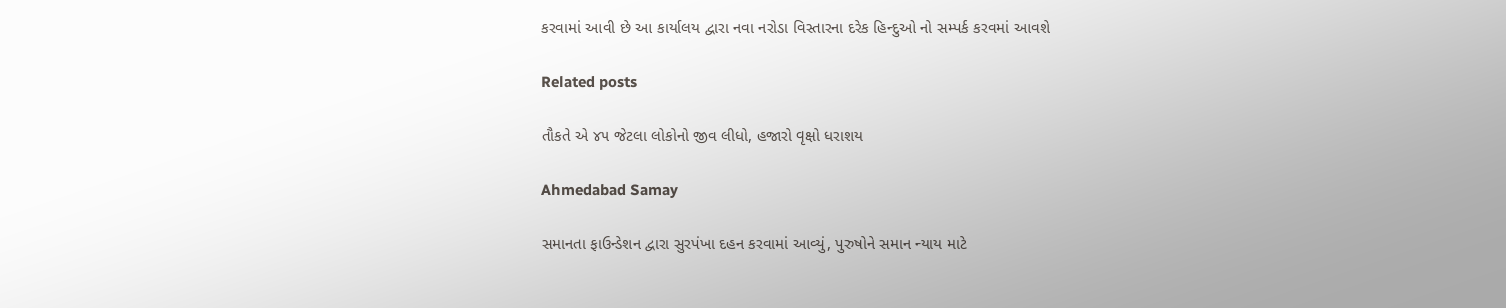કરવામાં આવી છે આ કાર્યાલય દ્વારા નવા નરોડા વિસ્તારના દરેક હિન્દુઓ નો સમ્પર્ક કરવમાં આવશે

Related posts

તૌકતે એ ૪૫ જેટલા લોકોનો જીવ લીધો, હજારો વૃક્ષો ધરાશય

Ahmedabad Samay

સમાનતા ફાઉન્ડેશન દ્વારા સુરપંખા દહન કરવામાં આવ્યું, પુરુષોને સમાન ન્યાય માટે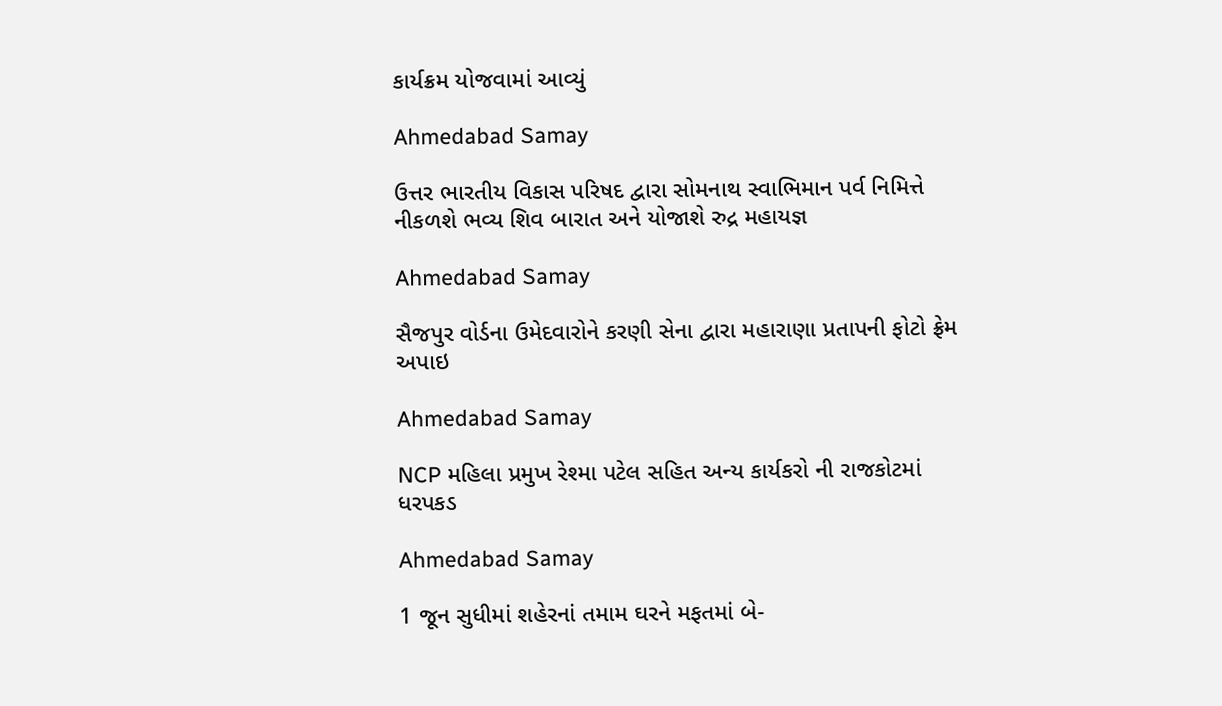કાર્યક્રમ યોજવામાં આવ્યું

Ahmedabad Samay

ઉત્તર ભારતીય વિકાસ પરિષદ દ્વારા સોમનાથ સ્વાભિમાન પર્વ નિમિત્તે નીકળશે ભવ્ય શિવ બારાત અને યોજાશે રુદ્ર મહાયજ્ઞ

Ahmedabad Samay

સૈજપુર વોર્ડના ઉમેદવારોને કરણી સેના દ્વારા મહારાણા પ્રતાપની ફોટો ફ્રેમ અપાઇ

Ahmedabad Samay

NCP મહિલા પ્રમુખ રેશ્મા પટેલ સહિત અન્ય કાર્યકરો ની રાજકોટમાં ધરપકડ

Ahmedabad Samay

1 જૂન સુધીમાં શહેરનાં તમામ ઘરને મફતમાં બે-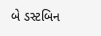બે ડસ્ટબિન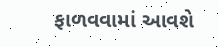ફાળવવામાં આવશે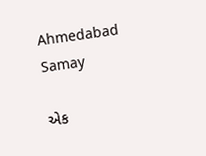Ahmedabad Samay

એક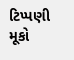ટિપ્પણી મૂકો